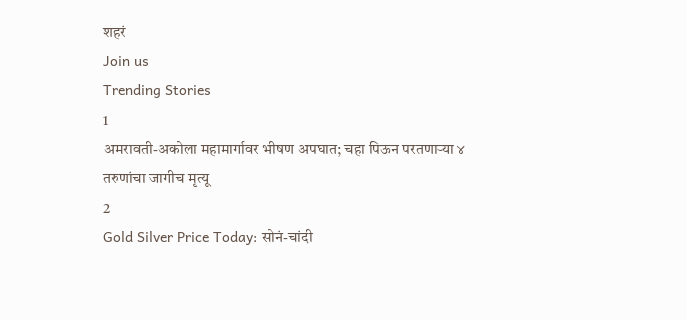शहरं
Join us
Trending Stories
1
अमरावती-अकोला महामार्गावर भीषण अपघात; चहा पिऊन परतणाऱ्या ४ तरुणांचा जागीच मृत्यू
2
Gold Silver Price Today: सोनं-चांदी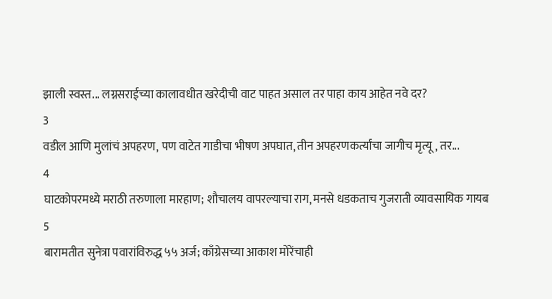झाली स्वस्त... लग्नसराईच्या कालावधीत खरेदीची वाट पाहत असाल तर पाहा काय आहेत नवे दर?
3
वडील आणि मुलांचं अपहरण, पण वाटेत गाडीचा भीषण अपघात, तीन अपहरणकर्त्यांचा जागीच मृत्यू, तर...
4
घाटकोपरमध्ये मराठी तरुणाला मारहाण; शौचालय वापरल्याचा राग, मनसे धडकताच गुजराती व्यावसायिक गायब
5
बारामतीत सुनेत्रा पवारांविरुद्ध ५५ अर्ज; काँग्रेसच्या आकाश मोरेंचाही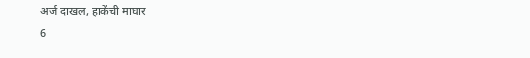अर्ज दाखल, हाकेंची माघार
6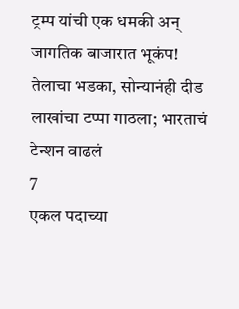ट्रम्प यांची एक धमकी अन् जागतिक बाजारात भूकंप! तेलाचा भडका, सोन्यानंही दीड लाखांचा टप्पा गाठला; भारताचं टेन्शन वाढलं
7
एकल पदाच्या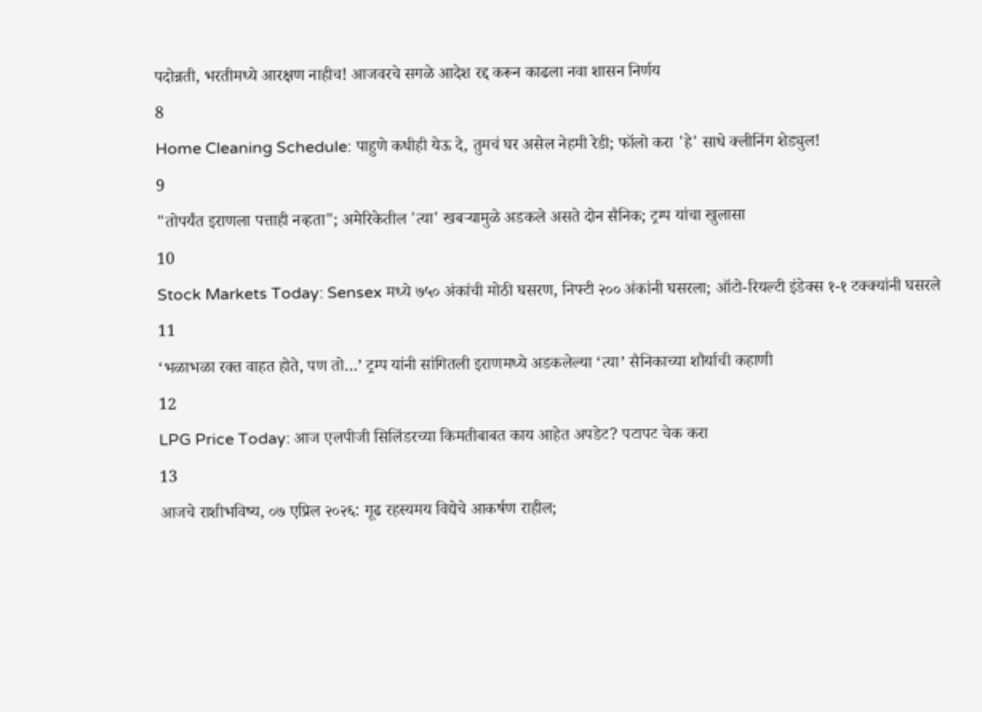पदोन्नती, भरतीमध्ये आरक्षण नाहीच! आजवरचे सगळे आदेश रद्द करून काढला नवा शासन निर्णय
8
Home Cleaning Schedule: पाहुणे कधीही येऊ दे, तुमचं घर असेल नेहमी रेडी; फॉलो करा 'हे' साधे क्लीनिंग शेड्युल!
9
"तोपर्यंत इराणला पत्ताही नव्हता"; अमेरिकेतील 'त्या' खबऱ्यामुळे अडकले असते दोन सैनिक; ट्रम्प यांचा खुलासा
10
Stock Markets Today: Sensex मध्ये ७५० अंकांची मोठी घसरण, निफ्टी २०० अंकांनी घसरला; ऑटो-रियल्टी इंडेक्स १-१ टक्क्यांनी घसरले
11
‘भळाभळा रक्त वाहत होते, पण तो…’ ट्रम्प यांनी सांगितली इराणमध्ये अडकलेल्या ‘त्या’ सैनिकाच्या शौर्याची कहाणी
12
LPG Price Today: आज एलपीजी सिलिंडरच्या किमतीबाबत काय आहेत अपडेट? पटापट चेक करा
13
आजचे राशीभविष्य, ०७ एप्रिल २०२६: गूढ रहस्यमय विद्येचे आकर्षण राहील;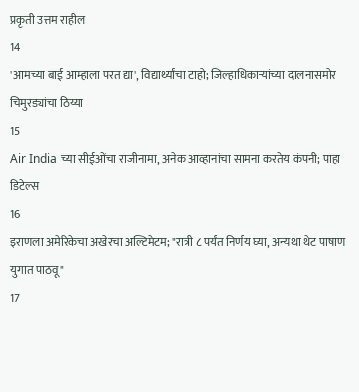प्रकृती उत्तम राहील
14
'आमच्या बाई आम्हाला परत द्या', विद्यार्थ्यांचा टाहो; जिल्हाधिकाऱ्यांच्या दालनासमोर चिमुरड्यांचा ठिय्या
15
Air India च्या सीईओंचा राजीनामा, अनेक आव्हानांचा सामना करतेय कंपनी; पाहा डिटेल्स
16
इराणला अमेरिकेचा अखेरचा अल्टिमेटम; "रात्री ८ पर्यंत निर्णय घ्या, अन्यथा थेट पाषाण युगात पाठवू"
17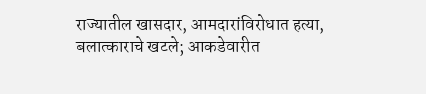राज्यातील खासदार, आमदारांविरोधात हत्या, बलात्काराचे खटले; आकडेवारीत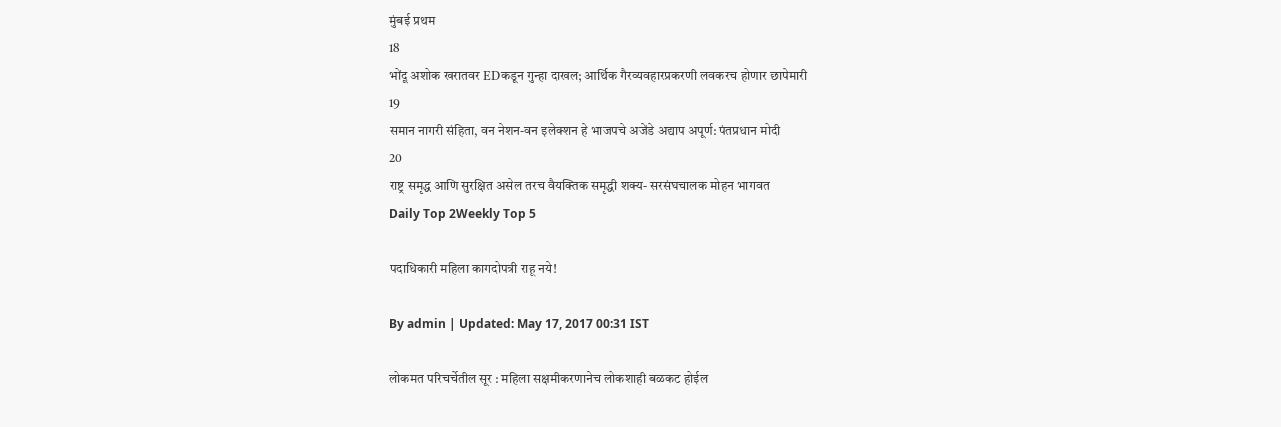मुंबई प्रथम
18
भोंदू अशोक खरातवर EDकडून गुन्हा दाखल; आर्थिक गैरव्यवहारप्रकरणी लवकरच होणार छापेमारी
19
समान नागरी संहिता, वन नेशन-वन इलेक्शन हे भाजपचे अजेंडे अद्याप अपूर्ण: पंतप्रधान मोदी
20
राष्ट्र समृद्ध आणि सुरक्षित असेल तरच वैयक्तिक समृद्धी शक्य- सरसंघचालक मोहन भागवत
Daily Top 2Weekly Top 5

पदाधिकारी महिला कागदोपत्री राहू नये!

By admin | Updated: May 17, 2017 00:31 IST

लोकमत परिचर्चेतील सूर : महिला सक्षमीकरणानेच लोकशाही बळकट होईल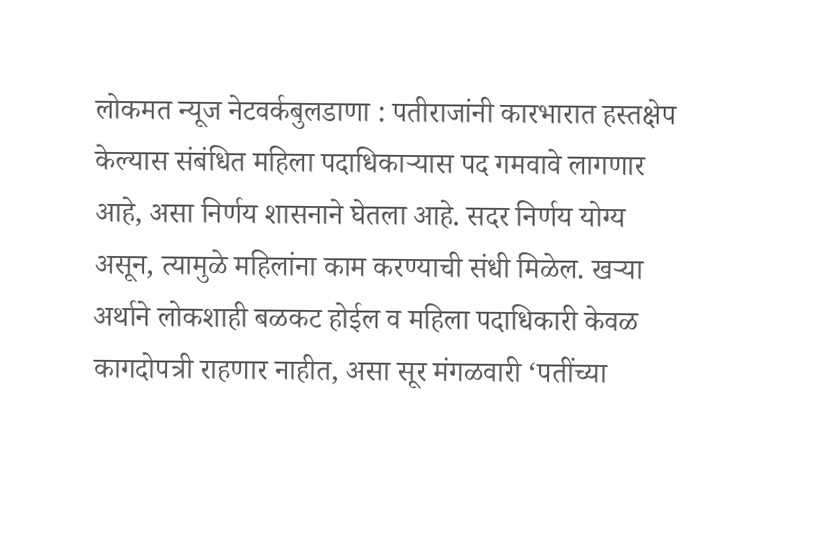लोकमत न्यूज नेटवर्कबुलडाणा : पतीराजांनी कारभारात हस्तक्षेप केल्यास संबंधित महिला पदाधिकाऱ्यास पद गमवावे लागणार आहे, असा निर्णय शासनाने घेतला आहे. सदर निर्णय योग्य असून, त्यामुळे महिलांना काम करण्याची संधी मिळेल. खऱ्या अर्थाने लोकशाही बळकट होईल व महिला पदाधिकारी केवळ कागदोपत्री राहणार नाहीत, असा सूर मंगळवारी ‘पतींच्या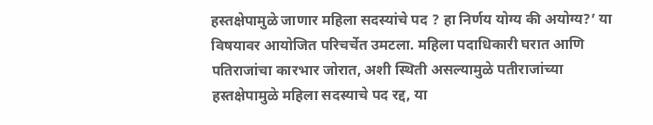हस्तक्षेपामुळे जाणार महिला सदस्यांचे पद ? हा निर्णय योग्य की अयोग्य?’ या विषयावर आयोजित परिचर्चेत उमटला. महिला पदाधिकारी घरात आणि पतिराजांचा कारभार जोरात, अशी स्थिती असल्यामुळे पतीराजांच्या हस्तक्षेपामुळे महिला सदस्याचे पद रद्द, या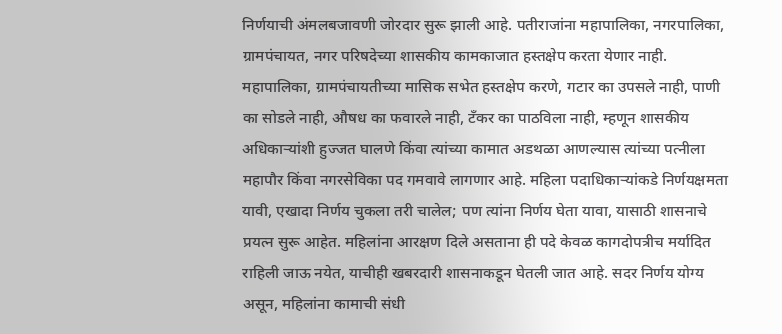निर्णयाची अंमलबजावणी जोरदार सुरू झाली आहे. पतीराजांना महापालिका, नगरपालिका, ग्रामपंचायत, नगर परिषदेच्या शासकीय कामकाजात हस्तक्षेप करता येणार नाही. महापालिका, ग्रामपंचायतीच्या मासिक सभेत हस्तक्षेप करणे, गटार का उपसले नाही, पाणी का सोडले नाही, औषध का फवारले नाही, टँकर का पाठविला नाही, म्हणून शासकीय अधिकाऱ्यांशी हुज्जत घालणे किंवा त्यांच्या कामात अडथळा आणल्यास त्यांच्या पत्नीला महापौर किंवा नगरसेविका पद गमवावे लागणार आहे. महिला पदाधिकाऱ्यांकडे निर्णयक्षमता यावी, एखादा निर्णय चुकला तरी चालेल; पण त्यांना निर्णय घेता यावा, यासाठी शासनाचे प्रयत्न सुरू आहेत. महिलांना आरक्षण दिले असताना ही पदे केवळ कागदोपत्रीच मर्यादित राहिली जाऊ नयेत, याचीही खबरदारी शासनाकडून घेतली जात आहे. सदर निर्णय योग्य असून, महिलांना कामाची संधी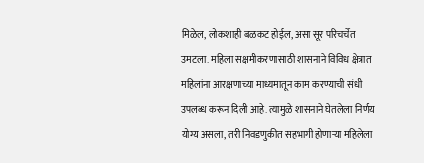मिळेल, लोकशाही बळकट होईल, असा सूर परिचर्चेत उमटला. महिला सक्षमीकरणासाठी शासनाने विविध क्षेत्रात महिलांना आरक्षणाच्या माध्यमातून काम करण्याची संधी उपलब्ध करून दिली आहे. त्यामुळे शासनाने घेतलेला निर्णय योग्य असला, तरी निवडणुकीत सहभागी होणाऱ्या महिलेला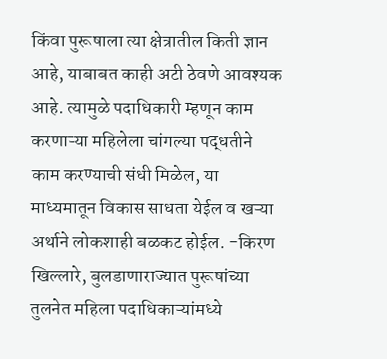किंवा पुरूषाला त्या क्षेत्रातील किती ज्ञान आहे, याबाबत काही अटी ठेवणे आवश्यक आहे. त्यामुळे पदाधिकारी म्हणून काम करणाऱ्या महिलेला चांगल्या पद्धतीने काम करण्याची संधी मिळेल, या माध्यमातून विकास साधता येईल व खऱ्या अर्थाने लोकशाही बळकट होईल. -किरण खिल्लारे, बुलडाणाराज्यात पुरूषांच्या तुलनेत महिला पदाधिकाऱ्यांमध्ये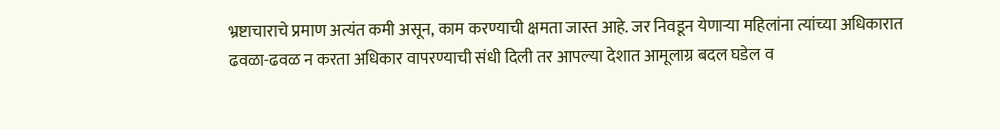भ्रष्टाचाराचे प्रमाण अत्यंत कमी असून, काम करण्याची क्षमता जास्त आहे. जर निवडून येणाऱ्या महिलांना त्यांच्या अधिकारात ढवळा-ढवळ न करता अधिकार वापरण्याची संधी दिली तर आपल्या देशात आमूलाग्र बदल घडेल व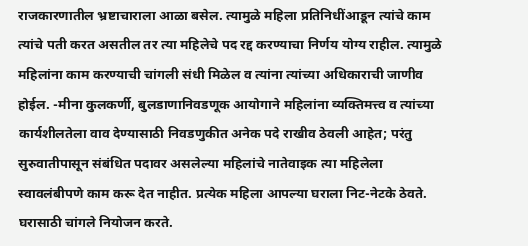राजकारणातील भ्रष्टाचाराला आळा बसेल. त्यामुळे महिला प्रतिनिधींआडून त्यांचे काम त्यांचे पती करत असतील तर त्या महिलेचे पद रद्द करण्याचा निर्णय योग्य राहील. त्यामुळे महिलांना काम करण्याची चांगली संधी मिळेल व त्यांना त्यांच्या अधिकाराची जाणीव होईल. -मीना कुलकर्णी, बुलडाणानिवडणूक आयोगाने महिलांना व्यक्तिमत्त्व व त्यांच्या कार्यशीलतेला वाव देण्यासाठी निवडणुकीत अनेक पदे राखीव ठेवली आहेत; परंतु सुरुवातीपासून संबंधित पदावर असलेल्या महिलांचे नातेवाइक त्या महिलेला स्वावलंबीपणे काम करू देत नाहीत. प्रत्येक महिला आपल्या घराला निट-नेटके ठेवते. घरासाठी चांगले नियोजन करते.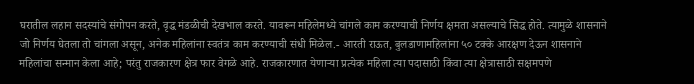घरातील लहान सदस्यांचे संगोपन करते, वृद्ध मंडळीची देखभाल करते. यावरून महिलेमध्ये चांगले काम करण्याची निर्णय क्षमता असल्याचे सिद्ध होते. त्यामुळे शासनाने जो निर्णय घेतला तो चांगला असून, अनेक महिलांना स्वतंत्र काम करण्याची संधी मिळेल.- आरती राऊत, बुलडाणामहिलांना ५० टक्के आरक्षण देऊन शासनाने महिलांचा सन्मान केला आहे; परंतु राजकारण क्षेत्र फार वेगळे आहे. राजकारणात येणाऱ्या प्रत्येक महिला त्या पदासाठी किंवा त्या क्षेत्रासाठी सक्षमपणे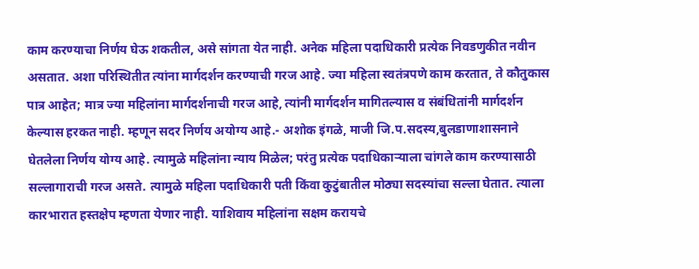काम करण्याचा निर्णय घेऊ शकतील, असे सांगता येत नाही. अनेक महिला पदाधिकारी प्रत्येक निवडणुकीत नवीन असतात. अशा परिस्थितीत त्यांना मार्गदर्शन करण्याची गरज आहे. ज्या महिला स्वतंत्रपणे काम करतात, ते कौतुकास पात्र आहेत; मात्र ज्या महिलांना मार्गदर्शनाची गरज आहे, त्यांनी मार्गदर्शन मागितल्यास व संबंधितांनी मार्गदर्शन केल्यास हरकत नाही. म्हणून सदर निर्णय अयोग्य आहे.- अशोक इंगळे, माजी जि.प.सदस्य,बुलडाणाशासनाने घेतलेला निर्णय योग्य आहे. त्यामुळे महिलांना न्याय मिळेल; परंतु प्रत्येक पदाधिकाऱ्याला चांगले काम करण्यासाठी सल्लागाराची गरज असते. त्यामुळे महिला पदाधिकारी पती किंवा कुटुंबातील मोठ्या सदस्यांचा सल्ला घेतात. त्याला कारभारात हस्तक्षेप म्हणता येणार नाही. याशिवाय महिलांना सक्षम करायचे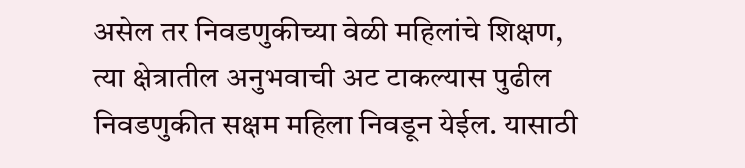असेल तर निवडणुकीच्या वेळी महिलांचे शिक्षण, त्या क्षेत्रातील अनुभवाची अट टाकल्यास पुढील निवडणुकीत सक्षम महिला निवडून येईल. यासाठी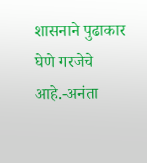शासनाने पुढाकार घेणे गरजेचे आहे.-अनंता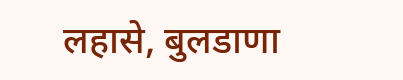लहासे, बुलडाणा